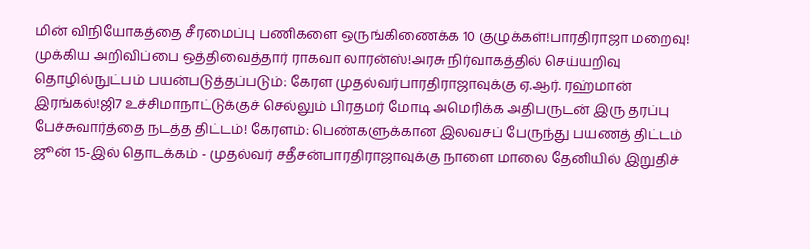மின் விநியோகத்தை சீரமைப்பு பணிகளை ஒருங்கிணைக்க 10 குழுக்கள்!பாரதிராஜா மறைவு! முக்கிய அறிவிப்பை ஒத்திவைத்தார் ராகவா லாரன்ஸ்!அரசு நிர்வாகத்தில் செய்யறிவு தொழில்நுட்பம் பயன்படுத்தப்படும்: கேரள முதல்வர்பாரதிராஜாவுக்கு ஏ.ஆர். ரஹ்மான் இரங்கல்!ஜி7 உச்சிமாநாட்டுக்குச் செல்லும் பிரதமர் மோடி அமெரிக்க அதிபருடன் இரு தரப்பு பேச்சுவார்த்தை நடத்த திட்டம்! கேரளம்: பெண்களுக்கான இலவசப் பேருந்து பயணத் திட்டம் ஜூன் 15-இல் தொடக்கம் - முதல்வர் சதீசன்பாரதிராஜாவுக்கு நாளை மாலை தேனியில் இறுதிச்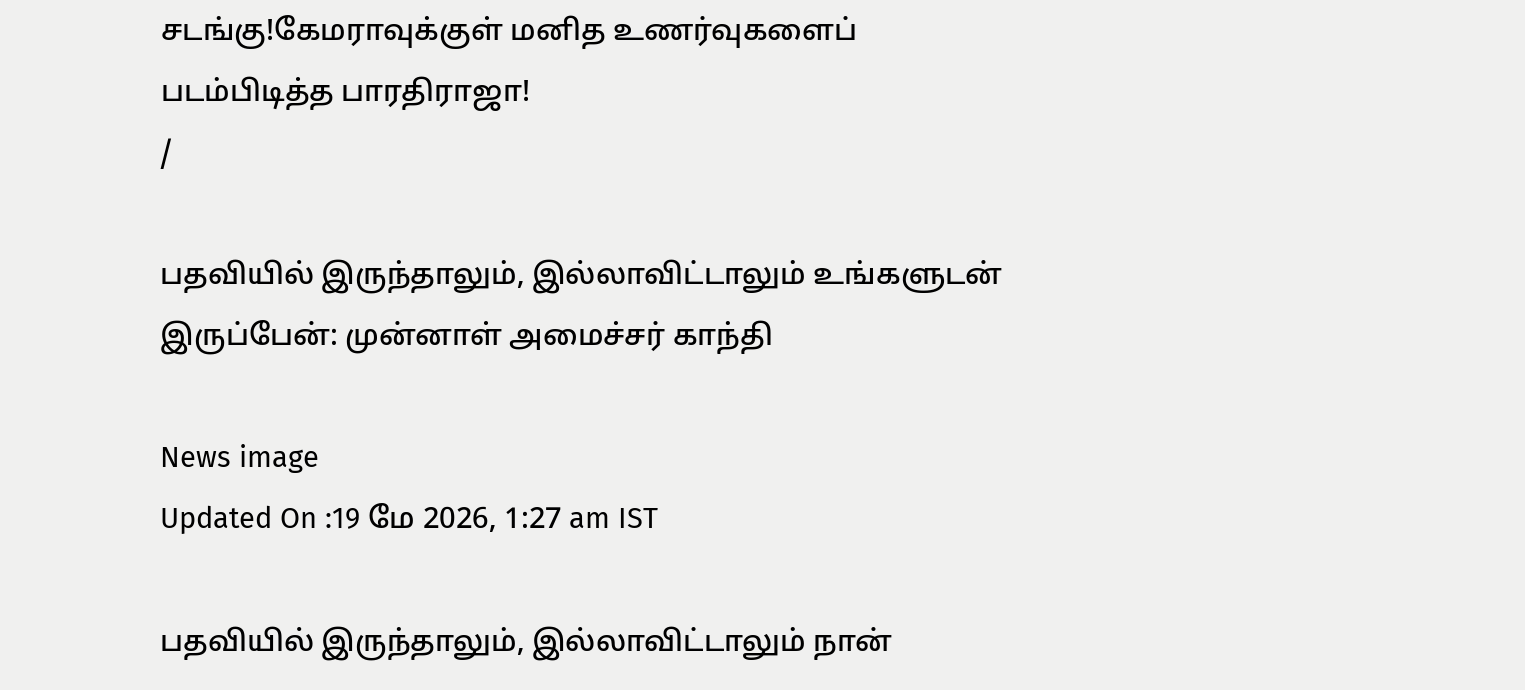சடங்கு!கேமராவுக்குள் மனித உணர்வுகளைப் படம்பிடித்த பாரதிராஜா!
/

பதவியில் இருந்தாலும், இல்லாவிட்டாலும் உங்களுடன் இருப்பேன்: முன்னாள் அமைச்சர் காந்தி

News image
Updated On :19 மே 2026, 1:27 am IST

பதவியில் இருந்தாலும், இல்லாவிட்டாலும் நான்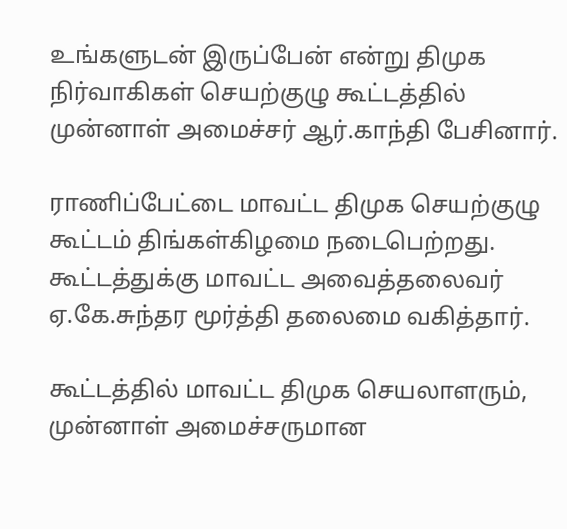உங்களுடன் இருப்பேன் என்று திமுக நிர்வாகிகள் செயற்குழு கூட்டத்தில் முன்னாள் அமைச்சர் ஆர்.காந்தி பேசினார்.

ராணிப்பேட்டை மாவட்ட திமுக செயற்குழு கூட்டம் திங்கள்கிழமை நடைபெற்றது. கூட்டத்துக்கு மாவட்ட அவைத்தலைவர் ஏ.கே.சுந்தர மூர்த்தி தலைமை வகித்தார்.

கூட்டத்தில் மாவட்ட திமுக செயலாளரும், முன்னாள் அமைச்சருமான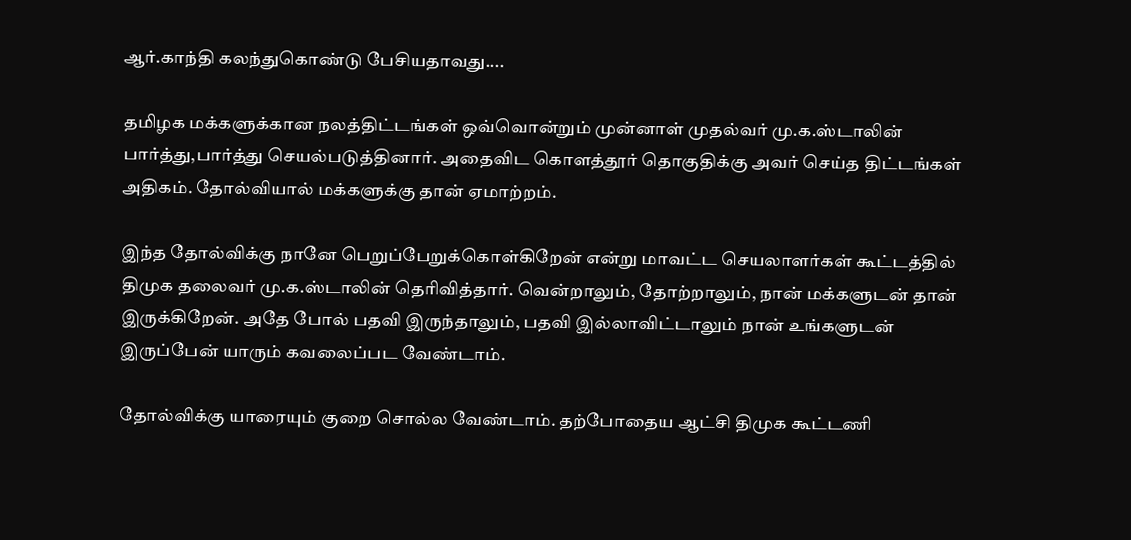ஆர்.காந்தி கலந்துகொண்டு பேசியதாவது....

தமிழக மக்களுக்கான நலத்திட்டங்கள் ஒவ்வொன்றும் முன்னாள் முதல்வர் மு.க.ஸ்டாலின் பார்த்து,பார்த்து செயல்படுத்தினார். அதைவிட கொளத்தூர் தொகுதிக்கு அவர் செய்த திட்டங்கள் அதிகம். தோல்வியால் மக்களுக்கு தான் ஏமாற்றம்.

இந்த தோல்விக்கு நானே பெறுப்பேறுக்கொள்கிறேன் என்று மாவட்ட செயலாளர்கள் கூட்டத்தில் திமுக தலைவர் மு.க.ஸ்டாலின் தெரிவித்தார். வென்றாலும், தோற்றாலும், நான் மக்களுடன் தான் இருக்கிறேன். அதே போல் பதவி இருந்தாலும், பதவி இல்லாவிட்டாலும் நான் உங்களுடன் இருப்பேன் யாரும் கவலைப்பட வேண்டாம்.

தோல்விக்கு யாரையும் குறை சொல்ல வேண்டாம். தற்போதைய ஆட்சி திமுக கூட்டணி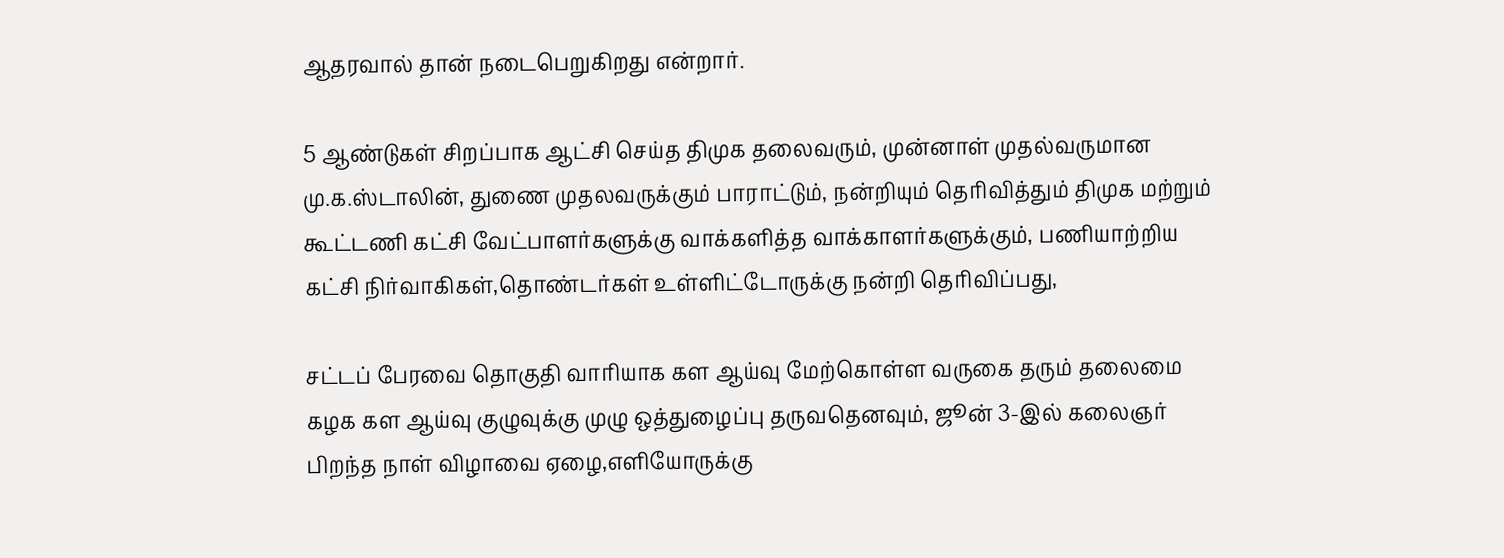ஆதரவால் தான் நடைபெறுகிறது என்றார்.

5 ஆண்டுகள் சிறப்பாக ஆட்சி செய்த திமுக தலைவரும், முன்னாள் முதல்வருமான மு.க.ஸ்டாலின், துணை முதலவருக்கும் பாராட்டும், நன்றியும் தெரிவித்தும் திமுக மற்றும் கூட்டணி கட்சி வேட்பாளர்களுக்கு வாக்களித்த வாக்காளர்களுக்கும், பணியாற்றிய கட்சி நிர்வாகிகள்,தொண்டர்கள் உள்ளிட்டோருக்கு நன்றி தெரிவிப்பது,

சட்டப் பேரவை தொகுதி வாரியாக கள ஆய்வு மேற்கொள்ள வருகை தரும் தலைமை கழக கள ஆய்வு குழுவுக்கு முழு ஒத்துழைப்பு தருவதெனவும், ஜூன் 3-இல் கலைஞர் பிறந்த நாள் விழாவை ஏழை,எளியோருக்கு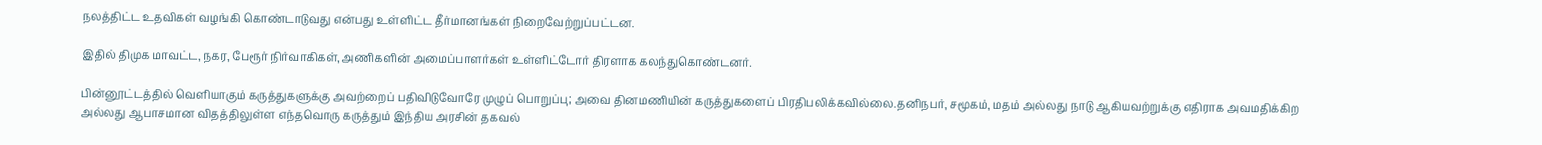நலத்திட்ட உதவிகள் வழங்கி கொண்டாடுவது என்பது உள்ளிட்ட தீர்மானங்கள் நிறைவேற்றுப்பட்டன.

இதில் திமுக மாவட்ட, நகர, பேரூர் நிர்வாகிகள்,அணிகளின் அமைப்பாளர்கள் உள்ளிட்டோர் திரளாக கலந்துகொண்டனர்.

பின்னூட்டத்தில் வெளியாகும் கருத்துகளுக்கு அவற்றைப் பதிவிடுவோரே முழுப் பொறுப்பு; அவை தினமணியின் கருத்துகளைப் பிரதிபலிக்கவில்லை.தனிநபர், சமூகம், மதம் அல்லது நாடு ஆகியவற்றுக்கு எதிராக அவமதிக்கிற அல்லது ஆபாசமான விதத்திலுள்ள எந்தவொரு கருத்தும் இந்திய அரசின் தகவல்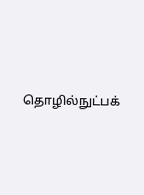தொழில்நுட்பக்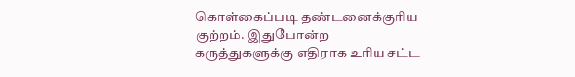கொள்கைப்படி தண்டனைக்குரிய குற்றம். இதுபோன்ற கருத்துகளுக்கு எதிராக உரிய சட்ட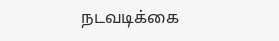நடவடிக்கை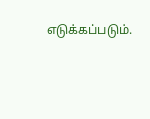எடுக்கப்படும்.